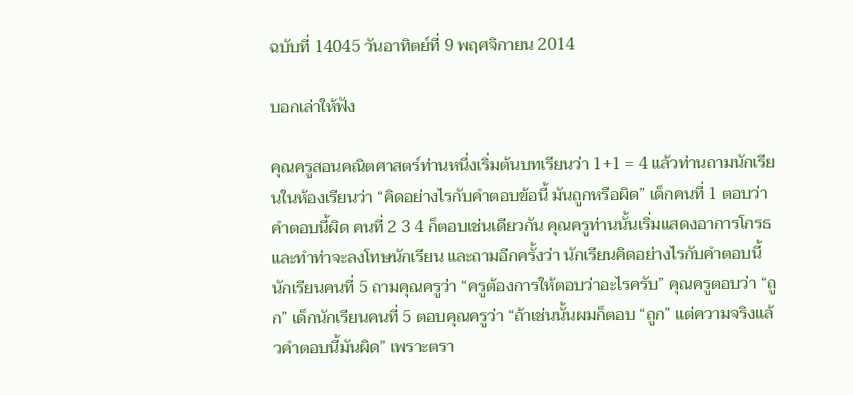ฉบับที่ 14045 วันอาทิตย์ที่ 9 พฤศจิกายน 2014

บอกเล่าให้ฟัง

คุณครูสอนคณิตศาสตร์ท่านหนึ่งเริ่มต้นบทเรียนว่า 1+1 = 4 แล้วท่านถามนักเรียนในห้องเรียนว่า “คิดอย่างไรกับคำตอบข้อนี้ มันถูกหรือผิด” เด็กคนที่ 1 ตอบว่า คำตอบนี้ผิด คนที่ 2 3 4 ก็ตอบเช่นเดียวกัน คุณครูท่านนั้นเริ่มแสดงอาการโกรธและทำท่าจะลงโทษนักเรียน และถามอีกครั้งว่า นักเรียนคิดอย่างไรกับคำตอบนี้ นักเรียนคนที่ 5 ถามคุณครูว่า “ครูต้องการให้ตอบว่าอะไรครับ” คุณครูตอบว่า “ถูก” เด็กนักเรียนคนที่ 5 ตอบคุณครูว่า “ถ้าเช่นนั้นผมก็ตอบ “ถูก” แต่ความจริงแล้วคำตอบนี้มันผิด” เพราะตรา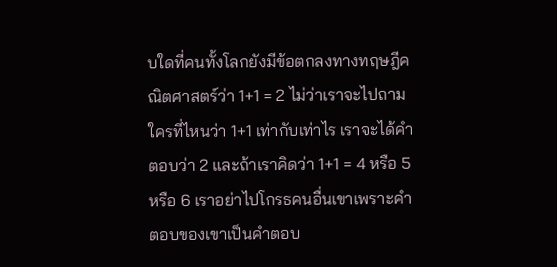บใดที่คนทั้งโลกยังมีข้อตกลงทางทฤษฎีคณิตศาสตร์ว่า 1+1 = 2 ไม่ว่าเราจะไปถามใครที่ไหนว่า 1+1 เท่ากับเท่าไร เราจะได้คำตอบว่า 2 และถ้าเราคิดว่า 1+1 = 4 หรือ 5 หรือ 6 เราอย่าไปโกรธคนอื่นเขาเพราะคำตอบของเขาเป็นคำตอบ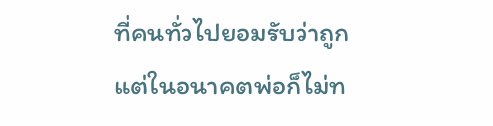ที่คนทั่วไปยอมรับว่าถูก แต่ในอนาคตพ่อก็ไม่ท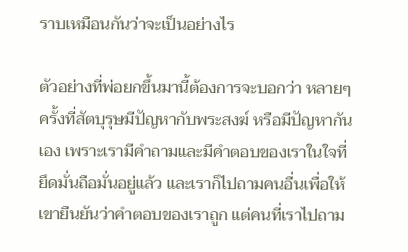ราบเหมือนกันว่าจะเป็นอย่างไร

ตัวอย่างที่พ่อยกขึ้นมานี้ต้องการจะบอกว่า หลายๆครั้งที่สัตบุรุษมีปัญหากับพระสงฆ์ หรือมีปัญหากันเอง เพราะเรามีคำถามและมีคำตอบของเราในใจที่ยึดมั่นถือมั่นอยู่แล้ว และเราก็ไปถามคนอื่นเพื่อให้เขายืนยันว่าคำตอบของเราถูก แต่คนที่เราไปถาม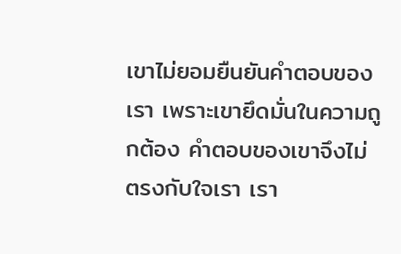เขาไม่ยอมยืนยันคำตอบของเรา เพราะเขายึดมั่นในความถูกต้อง คำตอบของเขาจึงไม่ตรงกับใจเรา เรา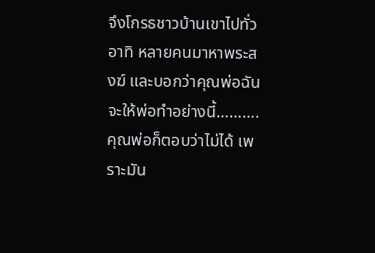จึงโกรธชาวบ้านเขาไปทั่ว อาทิ หลายคนมาหาพระสงฆ์ และบอกว่าคุณพ่อฉันจะให้พ่อทำอย่างนี้……….คุณพ่อก็ตอบว่าไม่ได้ เพราะมัน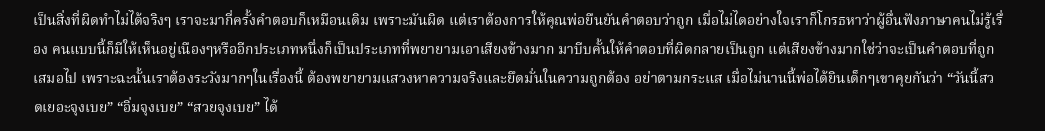เป็นสิ่งที่ผิดทำไม่ได้จริงๆ เราจะมากี่ครั้งคำตอบก็เหมือนเดิม เพราะมันผิด แต่เราต้องการให้คุณพ่อยืนยันคำตอบว่าถูก เมื่อไม่ไดอย่างใจเราก็โกรธหาว่าผู้อื่นฟังภาษาคนไม่รู้เรื่อง คนแบบนี้ก็มีให้เห็นอยู่เนืองๆหรืออีกประเภทหนึ่งก็เป็นประเภทที่พยายามเอาเสียงข้างมาก มาบีบคั้นให้คำตอบที่ผิดกลายเป็นถูก แต่เสียงข้างมากใช่ว่าจะเป็นคำตอบที่ถูกเสมอไป เพราะฉะนั้นเราต้องระวังมากๆในเรื่องนี้ ต้องพยายามแสวงหาความจริงและยึดมั่นในความถูกต้อง อย่าตามกระแส เมื่อไม่นานนี้พ่อได้ยินเด็กๆเขาคุยกันว่า “วันนี้สวดเยอะจุงเบย” “อิ่มจุงเบย” “สวยจุงเบย” ได้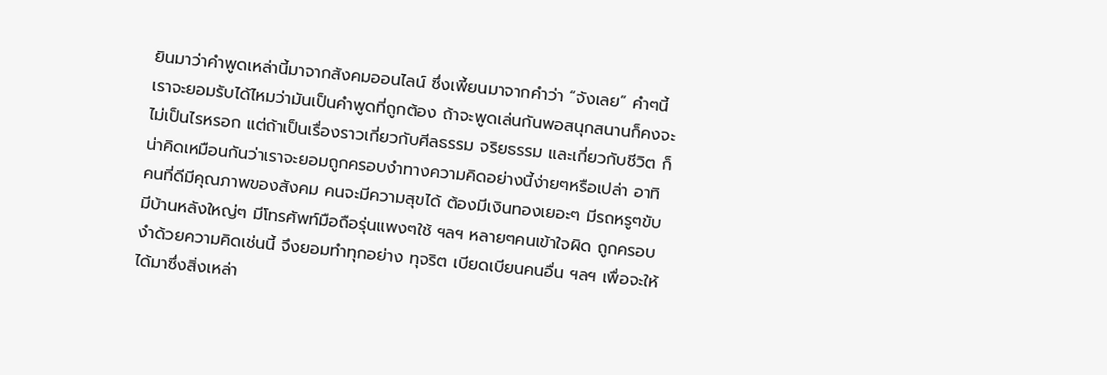ยินมาว่าคำพูดเหล่านี้มาจากสังคมออนไลน์ ซึ่งเพี้ยนมาจากคำว่า “จังเลย” คำๆนี้เราจะยอมรับได้ไหมว่ามันเป็นคำพูดที่ถูกต้อง ถ้าจะพูดเล่นกันพอสนุกสนานก็คงจะไม่เป็นไรหรอก แต่ถ้าเป็นเรื่องราวเกี่ยวกับศีลธรรม จริยธรรม และเกี่ยวกับชีวิต ก็น่าคิดเหมือนกันว่าเราจะยอมถูกครอบงำทางความคิดอย่างนี้ง่ายๆหรือเปล่า อาทิ คนที่ดีมีคุณภาพของสังคม คนจะมีความสุขได้ ต้องมีเงินทองเยอะๆ มีรถหรูๆขับ มีบ้านหลังใหญ่ๆ มีโทรศัพท์มือถือรุ่นแพงๆใช้ ฯลฯ หลายๆคนเข้าใจผิด ถูกครอบงำด้วยความคิดเช่นนี้ จึงยอมทำทุกอย่าง ทุจริต เบียดเบียนคนอื่น ฯลฯ เพื่อจะให้ได้มาซึ่งสิ่งเหล่า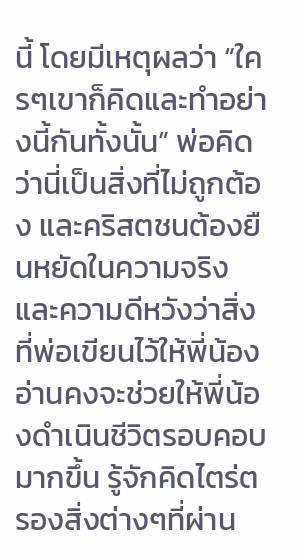นี้ โดยมีเหตุผลว่า “ใครๆเขาก็คิดและทำอย่างนี้กันทั้งนั้น” พ่อคิดว่านี่เป็นสิ่งที่ไม่ถูกต้อง และคริสตชนต้องยืนหยัดในความจริงและความดีหวังว่าสิ่งที่พ่อเขียนไว้ให้พี่น้องอ่านคงจะช่วยให้พี่น้องดำเนินชีวิตรอบคอบมากขึ้น รู้จักคิดไตร่ตรองสิ่งต่างๆที่ผ่าน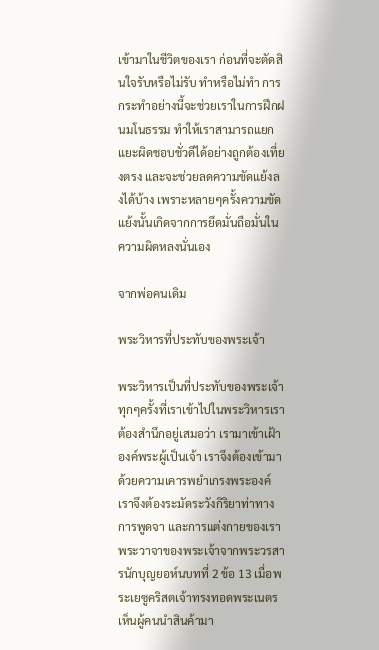เข้ามาในชีวิตของเรา ก่อนที่จะตัดสินใจรับหรือไม่รับ ทำหรือไม่ทำ การกระทำอย่างนี้จะช่วยเราในการฝึกฝนมโนธรรม ทำให้เราสามารถแยกแยะผิดชอบชั่วดีได้อย่างถูกต้องเที่ยงตรง และจะช่วยลดความขัดแย้งลงได้บ้าง เพราะหลายๆครั้งความขัดแย้งนั้นเกิดจากการยึดมั่นถือมั่นในความผิดหลงนั่นเอง

จากพ่อคนเดิม

พระวิหารที่ประทับของพระเจ้า

พระวิหารเป็นที่ประทับของพระเจ้า ทุกๆครั้งที่เราเข้าไปในพระวิหารเราต้องสำนึกอยู่เสมอว่า เรามาเข้าเฝ้าองค์พระผู้เป็นเจ้า เราจึงต้องเข้ามาด้วยความเคารพยำเกรงพระองค์ เราจึงต้องระมัดระวังกิริยาท่าทาง การพูดจา และการแต่งกายของเรา พระวาจาของพระเจ้าจากพระวรสารนักบุญยอห์นบทที่ 2 ข้อ 13 เมื่อพระเยซูคริสตเจ้าทรงทอดพระเนตรเห็นผู้คนนำสินค้ามา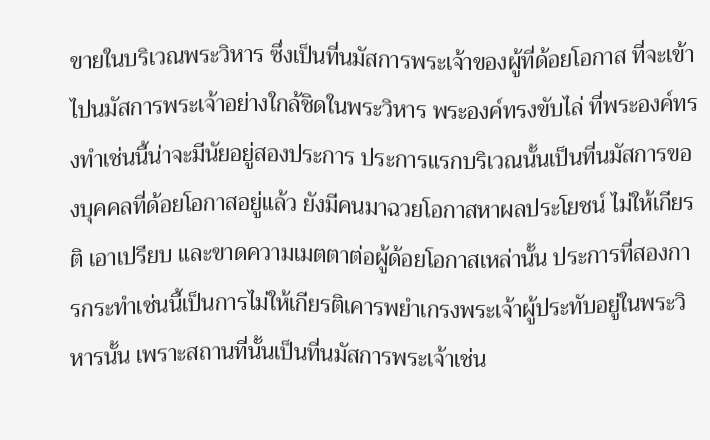ขายในบริเวณพระวิหาร ซึ่งเป็นที่นมัสการพระเจ้าของผู้ที่ด้อยโอกาส ที่จะเข้าไปนมัสการพระเจ้าอย่างใกล้ชิดในพระวิหาร พระองค์ทรงขับไล่ ที่พระองค์ทรงทำเช่นนี้น่าจะมีนัยอยู่สองประการ ประการแรกบริเวณนั้นเป็นที่นมัสการของบุคคลที่ด้อยโอกาสอยู่แล้ว ยังมีคนมาฉวยโอกาสหาผลประโยชน์ ไม่ให้เกียรติ เอาเปรียบ และขาดความเมตตาต่อผู้ด้อยโอกาสเหล่านั้น ประการที่สองการกระทำเช่นนี้เป็นการไม่ให้เกียรติเคารพยำเกรงพระเจ้าผู้ประทับอยู่ในพระวิหารนั้น เพราะสถานที่นั้นเป็นที่นมัสการพระเจ้าเช่น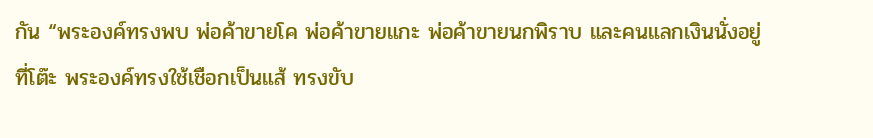กัน “พระองค์ทรงพบ พ่อค้าขายโค พ่อค้าขายแกะ พ่อค้าขายนกพิราบ และคนแลกเงินนั่งอยู่ที่โต๊ะ พระองค์ทรงใช้เชือกเป็นแส้ ทรงขับ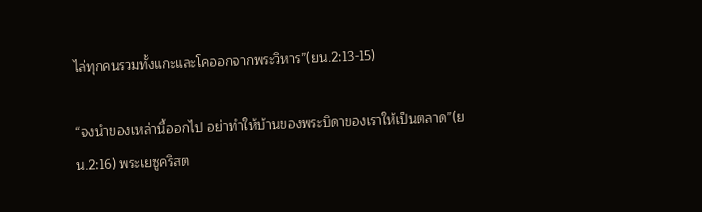ไล่ทุกคนรวมทั้งแกะและโคออกจากพระวิหาร”(ยน.2:13-15)

“จงนำของเหล่านี้ออกไป อย่าทำให้บ้านของพระบิดาของเราให้เป็นตลาด”(ยน.2:16) พระเยซูคริสต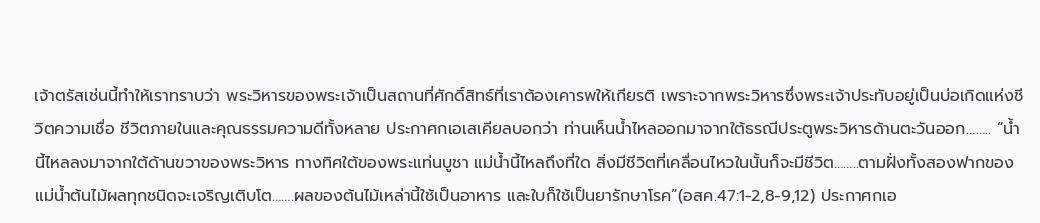เจ้าตรัสเช่นนี้ทำให้เราทราบว่า พระวิหารของพระเจ้าเป็นสถานที่ศักดิ์สิทธ์ที่เราต้องเคารพให้เกียรติ เพราะจากพระวิหารซึ่งพระเจ้าประทับอยู่เป็นบ่อเกิดแห่งชีวิตความเชื่อ ชีวิตภายในและคุณธรรมความดีทั้งหลาย ประกาศกเอเสเคียลบอกว่า ท่านเห็นน้ำไหลออกมาจากใต้ธรณีประตูพระวิหารด้านตะวันออก…….. “น้ำนี้ไหลลงมาจากใต้ด้านขวาของพระวิหาร ทางทิศใต้ของพระแท่นบูชา แม่น้ำนี้ไหลถึงที่ใด สิ่งมีชีวิตที่เคลื่อนไหวในนั้นก็จะมีชีวิต……..ตามฝั่งทั้งสองฟากของแม่น้ำต้นไม้ผลทุกชนิดจะเจริญเติบโต…….ผลของต้นไม้เหล่านี้ใช้เป็นอาหาร และใบก็ใช้เป็นยารักษาโรค”(อสค.47:1-2,8-9,12) ประกาศกเอ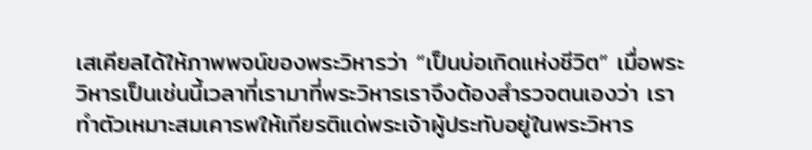เสเคียลได้ให้ภาพพจน์ของพระวิหารว่า “เป็นบ่อเกิดแห่งชีวิต” เมื่อพระวิหารเป็นเช่นนี้เวลาที่เรามาที่พระวิหารเราจึงต้องสำรวจตนเองว่า เราทำตัวเหมาะสมเคารพให้เกียรติแด่พระเจ้าผู้ประทับอยู่ในพระวิหาร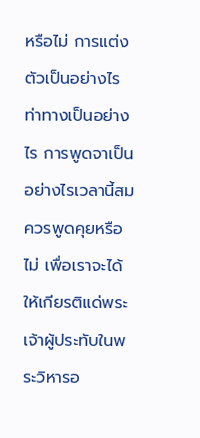หรือไม่ การแต่งตัวเป็นอย่างไร ท่าทางเป็นอย่างไร การพูดจาเป็นอย่างไรเวลานี้สมควรพูดคุยหรือไม่ เพื่อเราจะได้ให้เกียรติแด่พระเจ้าผู้ประทับในพระวิหารอ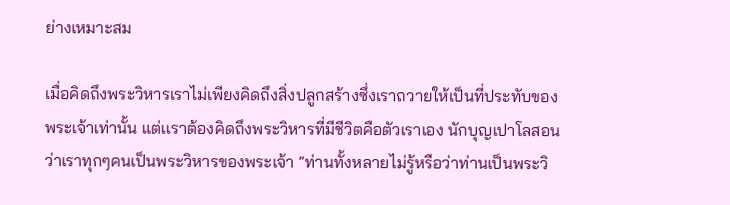ย่างเหมาะสม

เมื่อคิดถึงพระวิหารเราไม่เพียงคิดถึงสิ่งปลูกสร้างซึ่งเราถวายให้เป็นที่ประทับของพระเจ้าเท่านั้น แต่เเราต้องคิดถึงพระวิหารที่มีชีวิตคือตัวเราเอง นักบุญเปาโลสอนว่าเราทุกๆคนเป็นพระวิหารของพระเจ้า “ท่านทั้งหลายไม่รู้หรือว่าท่านเป็นพระวิ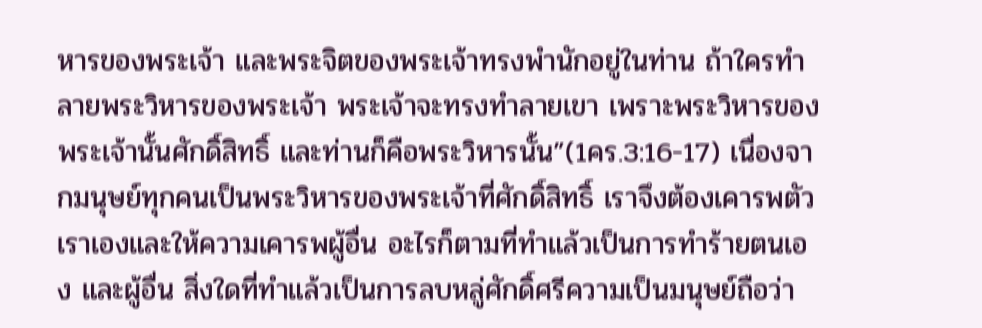หารของพระเจ้า และพระจิตของพระเจ้าทรงพำนักอยู่ในท่าน ถ้าใครทำลายพระวิหารของพระเจ้า พระเจ้าจะทรงทำลายเขา เพราะพระวิหารของพระเจ้านั้นศักดิ์สิทธิ์ และท่านก็คือพระวิหารนั้น”(1คร.3:16-17) เนื่องจากมนุษย์ทุกคนเป็นพระวิหารของพระเจ้าที่ศักดิ์สิทธิ์ เราจึงต้องเคารพตัวเราเองและให้ความเคารพผู้อื่น อะไรก็ตามที่ทำแล้วเป็นการทำร้ายตนเอง และผู้อื่น สิ่งใดที่ทำแล้วเป็นการลบหลู่ศักดิ์ศรีความเป็นมนุษย์ถือว่า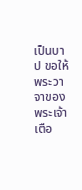เป็นบาป ขอให้พระวาจาของพระเจ้าเตือ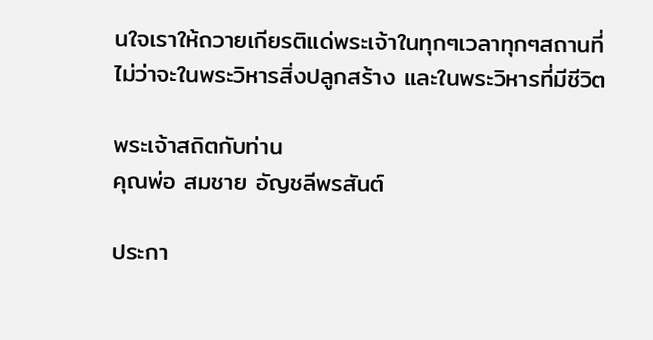นใจเราให้ถวายเกียรติแด่พระเจ้าในทุกๆเวลาทุกๆสถานที่ ไม่ว่าจะในพระวิหารสิ่งปลูกสร้าง และในพระวิหารที่มีชีวิต

พระเจ้าสถิตกับท่าน
คุณพ่อ สมชาย อัญชลีพรสันต์

ประกา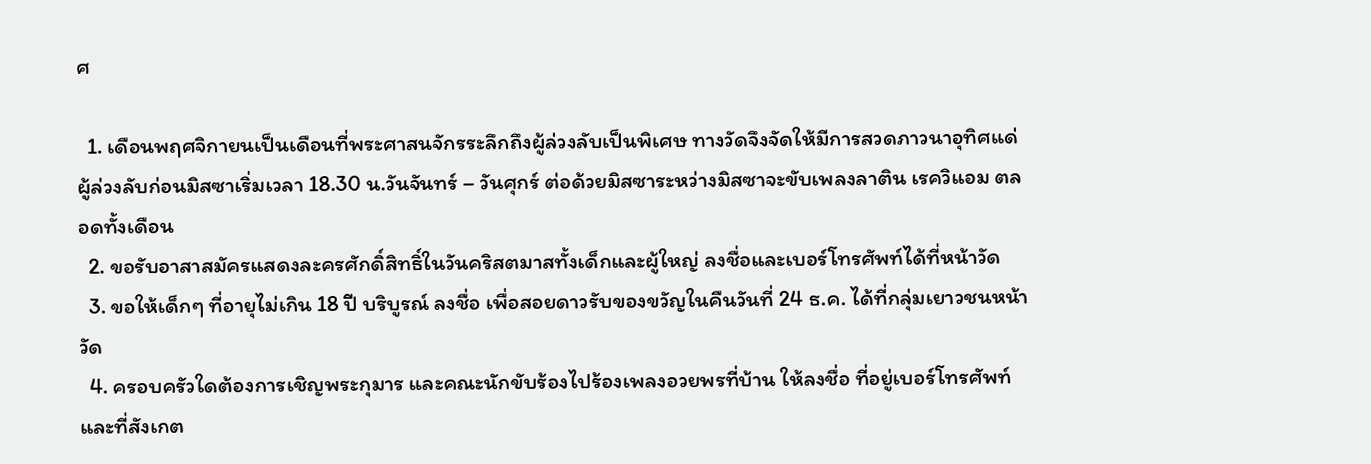ศ

  1. เดือนพฤศจิกายนเป็นเดือนที่พระศาสนจักรระลึกถึงผู้ล่วงลับเป็นพิเศษ ทางวัดจึงจัดให้มีการสวดภาวนาอุทิศแด่ผู้ล่วงลับก่อนมิสซาเริ่มเวลา 18.30 น.วันจันทร์ – วันศุกร์ ต่อด้วยมิสซาระหว่างมิสซาจะขับเพลงลาติน เรควิแอม ตลอดทั้งเดือน
  2. ขอรับอาสาสมัครแสดงละครศักดิ์สิทธิ์ในวันคริสตมาสทั้งเด็กและผู้ใหญ่ ลงชื่อและเบอร์โทรศัพท์ได้ที่หน้าวัด
  3. ขอให้เด็กๆ ที่อายุไม่เกิน 18 ปี บริบูรณ์ ลงชื่อ เพื่อสอยดาวรับของขวัญในคืนวันที่ 24 ธ.ค. ได้ที่กลุ่มเยาวชนหน้าวัด
  4. ครอบครัวใดต้องการเชิญพระกุมาร และคณะนักขับร้องไปร้องเพลงอวยพรที่บ้าน ให้ลงชื่อ ที่อยู่เบอร์โทรศัพท์ และที่สังเกต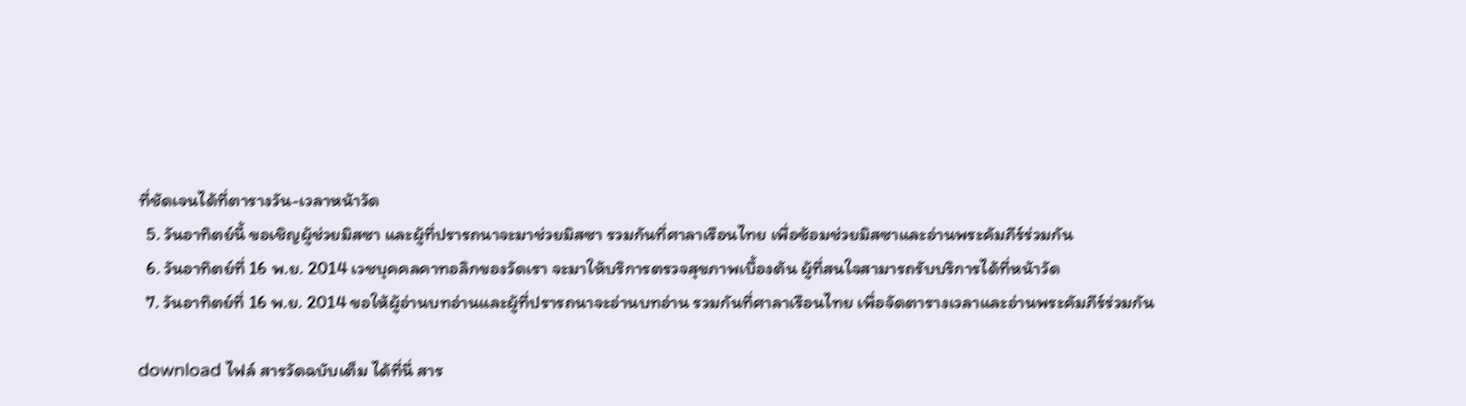ที่ชัดเจนได้ที่ตารางวัน-เวลาหน้าวัด
  5. วันอาทิตย์นี้ ขอเชิญผู้ช่วยมิสซา และผู้ที่ปรารถนาจะมาช่วยมิสซา รวมกันที่ศาลาเรือนไทย เพื่อซ้อมช่วยมิสซาและอ่านพระคัมภีร์ร่วมกัน
  6. วันอาทิตย์ที่ 16 พ.ย. 2014 เวชบุคคลคาทอลิกของวัดเรา จะมาให้บริการตรวจสุขภาพเบื้องต้น ผู้ที่สนใจสามารถรับบริการได้ที่หน้าวัด
  7. วันอาทิตย์ที่ 16 พ.ย. 2014 ขอให้ผู้อ่านบทอ่านและผู้ที่ปรารถนาจะอ่านบทอ่าน รวมกันที่ศาลาเรือนไทย เพื่อจัดตารางเวลาและอ่านพระคัมภีร์ร่วมกัน

download ไฟล์ สารวัดฉบับเต็ม ได้ที่นี่ สาร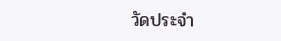วัดประจำ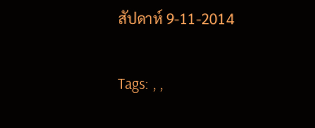สัปดาห์ 9-11-2014

Tags: , ,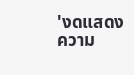'งดแสดงความ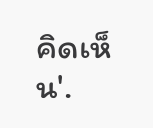คิดเห็น'.